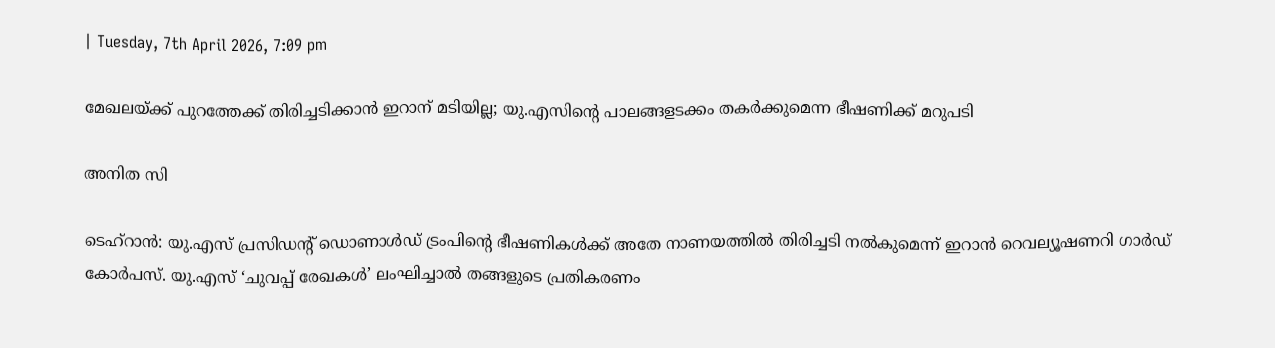| Tuesday, 7th April 2026, 7:09 pm

മേഖലയ്ക്ക് പുറത്തേക്ക് തിരിച്ചടിക്കാന്‍ ഇറാന് മടിയില്ല; യു.എസിന്റെ പാലങ്ങളടക്കം തകര്‍ക്കുമെന്ന ഭീഷണിക്ക് മറുപടി

അനിത സി

ടെഹ്‌റാന്‍: യു.എസ് പ്രസിഡന്റ് ഡൊണാള്‍ഡ് ട്രംപിന്റെ ഭീഷണികള്‍ക്ക് അതേ നാണയത്തില്‍ തിരിച്ചടി നല്‍കുമെന്ന് ഇറാന്‍ റെവല്യൂഷണറി ഗാര്‍ഡ് കോര്‍പസ്. യു.എസ് ‘ചുവപ്പ് രേഖകള്‍’ ലംഘിച്ചാല്‍ തങ്ങളുടെ പ്രതികരണം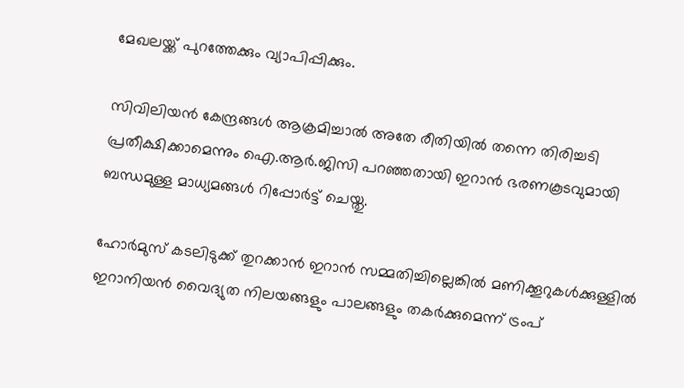മേഖലയ്ക്ക് പുറത്തേക്കും വ്യാപിപ്പിക്കും.

സിവിലിയന്‍ കേന്ദ്രങ്ങള്‍ ആക്രമിച്ചാല്‍ അതേ രീതിയില്‍ തന്നെ തിരിച്ചടി പ്രതീക്ഷിക്കാമെന്നും ഐ.ആര്‍.ജിസി പറഞ്ഞതായി ഇറാന്‍ ഭരണകൂടവുമായി ബന്ധമുള്ള മാധ്യമങ്ങള്‍ റിപ്പോര്‍ട്ട് ചെയ്തു.

ഹോര്‍മുസ് കടലിടുക്ക് തുറക്കാന്‍ ഇറാന്‍ സമ്മതിച്ചില്ലെങ്കില്‍ മണിക്കൂറുകള്‍ക്കുള്ളില്‍ ഇറാനിയന്‍ വൈദ്യുത നിലയങ്ങളും പാലങ്ങളും തകര്‍ക്കുമെന്ന് ട്രംപ്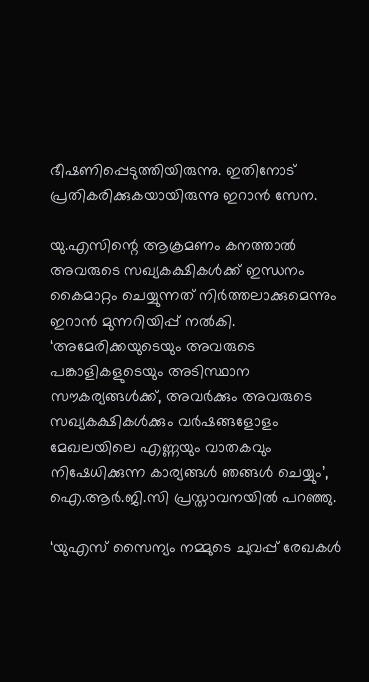ഭീഷണിപ്പെടുത്തിയിരുന്നു. ഇതിനോട് പ്രതികരിക്കുകയായിരുന്നു ഇറാന്‍ സേന.

യു.എസിന്റെ ആക്രമണം കനത്താല്‍ അവരുടെ സഖ്യകക്ഷികള്‍ക്ക് ഇന്ധനം കൈമാറ്റം ചെയ്യുന്നത് നിര്‍ത്തലാക്കുമെന്നും ഇറാന്‍ മുന്നറിയിപ്പ് നല്‍കി. ‘അമേരിക്കയുടെയും അവരുടെ പങ്കാളികളുടെയും അടിസ്ഥാന സൗകര്യങ്ങള്‍ക്ക്, അവര്‍ക്കും അവരുടെ സഖ്യകക്ഷികള്‍ക്കും വര്‍ഷങ്ങളോളം മേഖലയിലെ എണ്ണയും വാതകവും നിഷേധിക്കുന്ന കാര്യങ്ങള്‍ ഞങ്ങള്‍ ചെയ്യും’, ഐ.ആര്‍.ജി.സി പ്രസ്താവനയില്‍ പറഞ്ഞു.

‘യുഎസ് സൈന്യം നമ്മുടെ ചുവപ്പ് രേഖകള്‍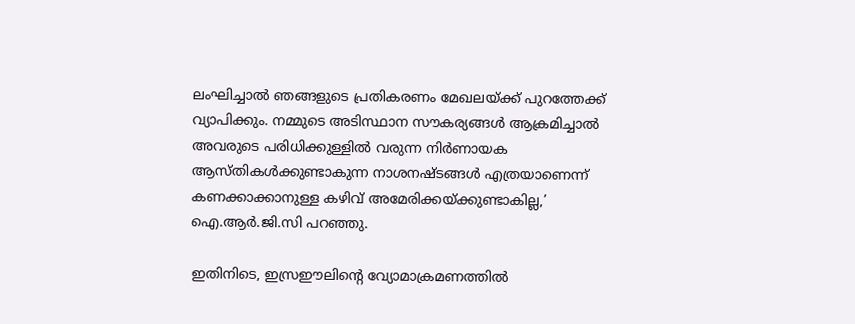ലംഘിച്ചാല്‍ ഞങ്ങളുടെ പ്രതികരണം മേഖലയ്ക്ക് പുറത്തേക്ക് വ്യാപിക്കും. നമ്മുടെ അടിസ്ഥാന സൗകര്യങ്ങള്‍ ആക്രമിച്ചാല്‍ അവരുടെ പരിധിക്കുള്ളില്‍ വരുന്ന നിര്‍ണായക ആസ്തികള്‍ക്കുണ്ടാകുന്ന നാശനഷ്ടങ്ങള്‍ എത്രയാണെന്ന് കണക്കാക്കാനുള്ള കഴിവ് അമേരിക്കയ്ക്കുണ്ടാകില്ല,’ ഐ.ആര്‍.ജി.സി പറഞ്ഞു.

ഇതിനിടെ, ഇസ്രഈലിന്റെ വ്യോമാക്രമണത്തില്‍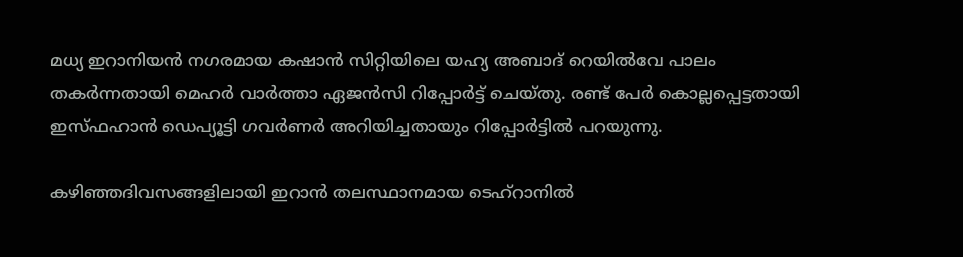മധ്യ ഇറാനിയന്‍ നഗരമായ കഷാന്‍ സിറ്റിയിലെ യഹ്യ അബാദ് റെയില്‍വേ പാലം തകര്‍ന്നതായി മെഹര്‍ വാര്‍ത്താ ഏജന്‍സി റിപ്പോര്‍ട്ട് ചെയ്തു. രണ്ട് പേര്‍ കൊല്ലപ്പെട്ടതായി ഇസ്ഫഹാന്‍ ഡെപ്യൂട്ടി ഗവര്‍ണര്‍ അറിയിച്ചതായും റിപ്പോര്‍ട്ടില്‍ പറയുന്നു.

കഴിഞ്ഞദിവസങ്ങളിലായി ഇറാന്‍ തലസ്ഥാനമായ ടെഹ്‌റാനില്‍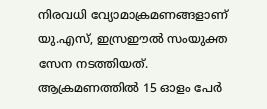നിരവധി വ്യോമാക്രമണങ്ങളാണ് യു.എസ്, ഇസ്രഈല്‍ സംയുക്ത സേന നടത്തിയത്. ആക്രമണത്തില്‍ 15 ഓളം പേര്‍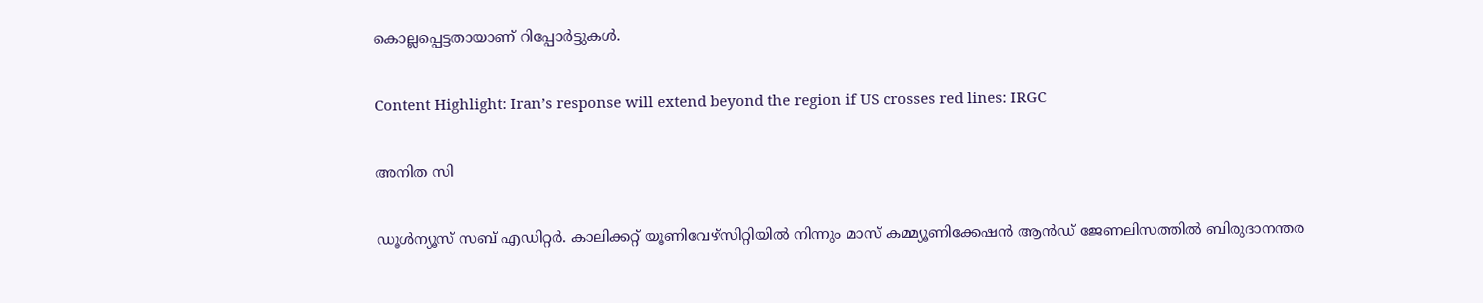കൊല്ലപ്പെട്ടതായാണ് റിപ്പോര്‍ട്ടുകള്‍.

Content Highlight: Iran’s response will extend beyond the region if US crosses red lines: IRGC

അനിത സി

ഡൂള്‍ന്യൂസ് സബ് എഡിറ്റര്‍. കാലിക്കറ്റ് യൂണിവേഴ്‌സിറ്റിയില്‍ നിന്നും മാസ് കമ്മ്യൂണിക്കേഷന്‍ ആന്‍ഡ് ജേണലിസത്തില്‍ ബിരുദാനന്തര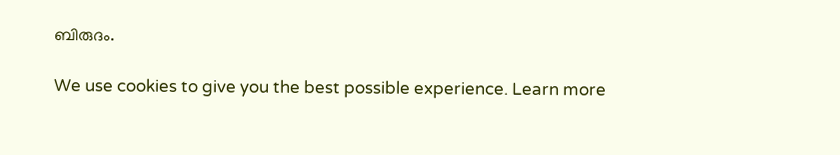ബിരുദം.

We use cookies to give you the best possible experience. Learn more